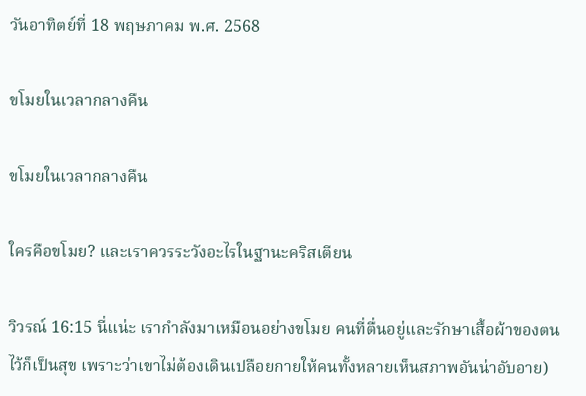วันอาทิตย์ที่ 18 พฤษภาคม พ.ศ. 2568

ขโมยในเวลากลางคืน

ขโมยในเวลากลางคืน

ใครคือขโมย? และเราควรระวังอะไรในฐานะคริสเตียน

วิวรณ์ 16:15 นี่แน่ะ เรากำลังมาเหมือนอย่างขโมย คนที่ตื่นอยู่และรักษาเสื้อผ้าของตนไว้ก็เป็นสุข เพราะว่าเขาไม่ต้องเดินเปลือยกายให้คนทั้งหลายเห็นสภาพอันน่าอับอาย)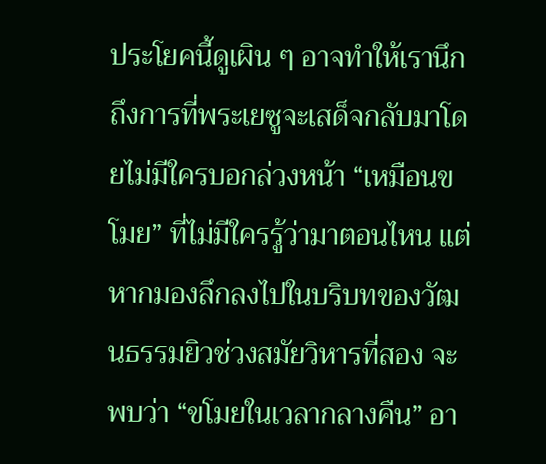ประโยคนี้ดูเผิน ๆ อาจทำให้เรานึกถึงการที่พระเยซูจะเสด็จกลับมาโดยไม่มีใครบอกล่วงหน้า “เหมือนขโมย” ที่ไม่มีใครรู้ว่ามาตอนไหน แต่หากมองลึกลงไปในบริบทของวัฒนธรรมยิวช่วงสมัยวิหารที่สอง จะพบว่า “ขโมยในเวลากลางคืน” อา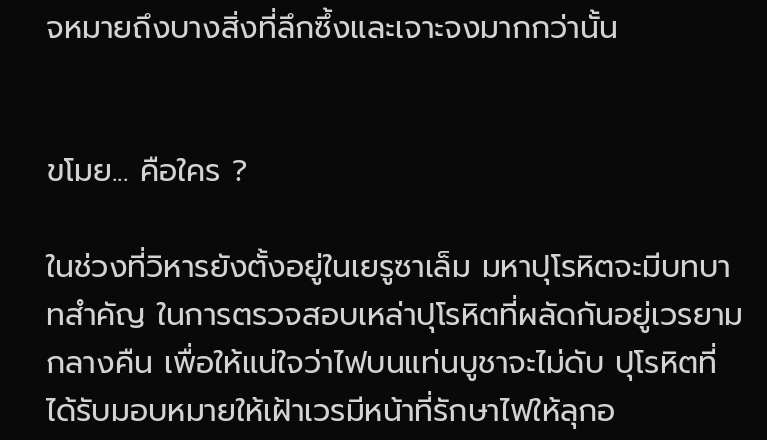จหมายถึงบางสิ่งที่ลึกซึ้งและเจาะจงมากกว่านั้น


ขโมย... คือใคร ?

ในช่วงที่วิหารยังตั้งอยู่ในเยรูซาเล็ม มหาปุโรหิตจะมีบทบาทสำคัญ ในการตรวจสอบเหล่าปุโรหิตที่ผลัดกันอยู่เวรยามกลางคืน เพื่อให้แน่ใจว่าไฟบนแท่นบูชาจะไม่ดับ ปุโรหิตที่ได้รับมอบหมายให้เฝ้าเวรมีหน้าที่รักษาไฟให้ลุกอ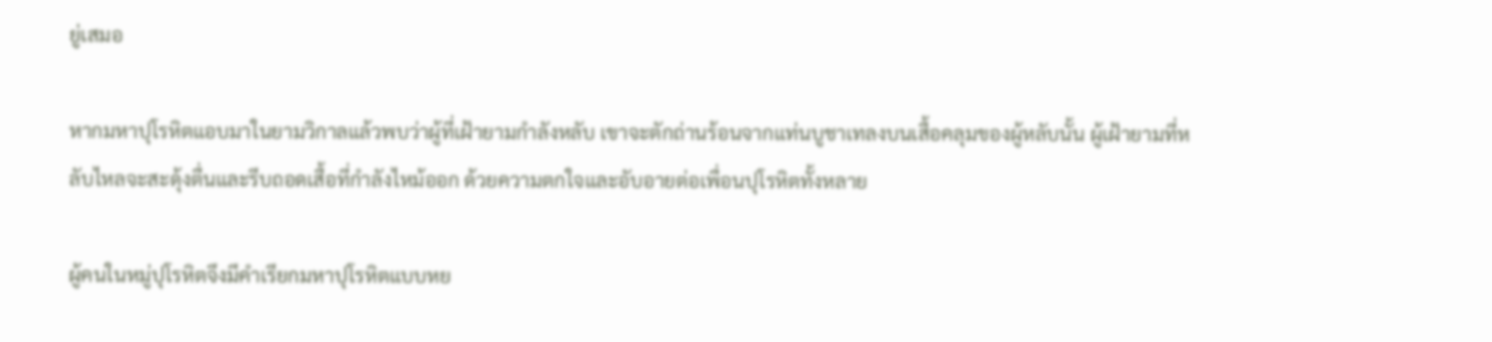ยู่เสมอ

หากมหาปุโรหิตแอบมาในยามวิกาลแล้วพบว่าผู้ที่เฝ้ายามกำลังหลับ เขาจะตักถ่านร้อนจากแท่นบูชาเทลงบนเสื้อคลุมของผู้หลับนั้น ผู้เฝ้ายามที่หลับไหลจะสะดุ้งตื่นและรีบถอดเสื้อที่กำลังไหม้ออก ด้วยความตกใจและอับอายต่อเพื่อนปุโรหิตทั้งหลาย

ผู้คนในหมู่ปุโรหิตจึงมีคำเรียกมหาปุโรหิตแบบหย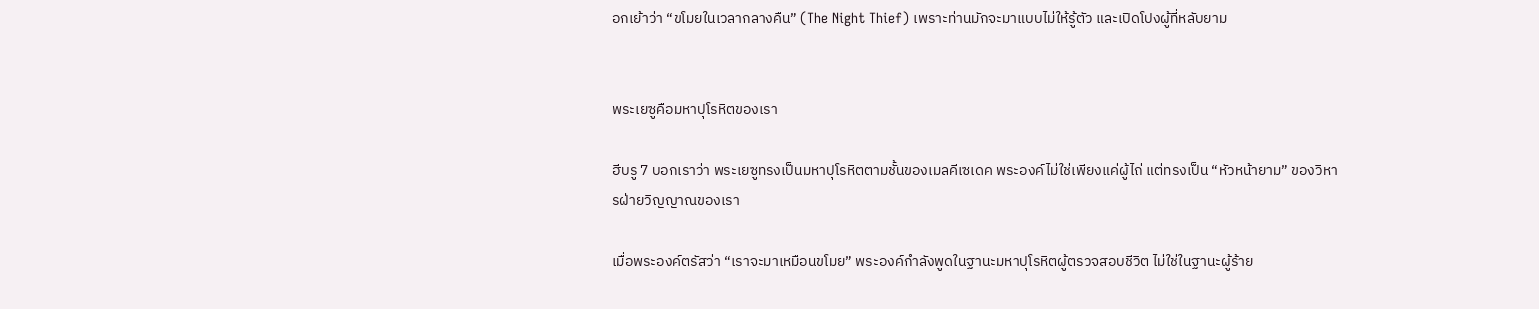อกเย้าว่า “ขโมยในเวลากลางคืน” (The Night Thief) เพราะท่านมักจะมาแบบไม่ให้รู้ตัว และเปิดโปงผู้ที่หลับยาม


พระเยซูคือมหาปุโรหิตของเรา

ฮีบรู 7 บอกเราว่า พระเยซูทรงเป็นมหาปุโรหิตตามชั้นของเมลคีเซเดค พระองค์ไม่ใช่เพียงแค่ผู้ไถ่ แต่ทรงเป็น “หัวหน้ายาม” ของวิหารฝ่ายวิญญาณของเรา

เมื่อพระองค์ตรัสว่า “เราจะมาเหมือนขโมย” พระองค์กำลังพูดในฐานะมหาปุโรหิตผู้ตรวจสอบชีวิต ไม่ใช่ในฐานะผู้ร้าย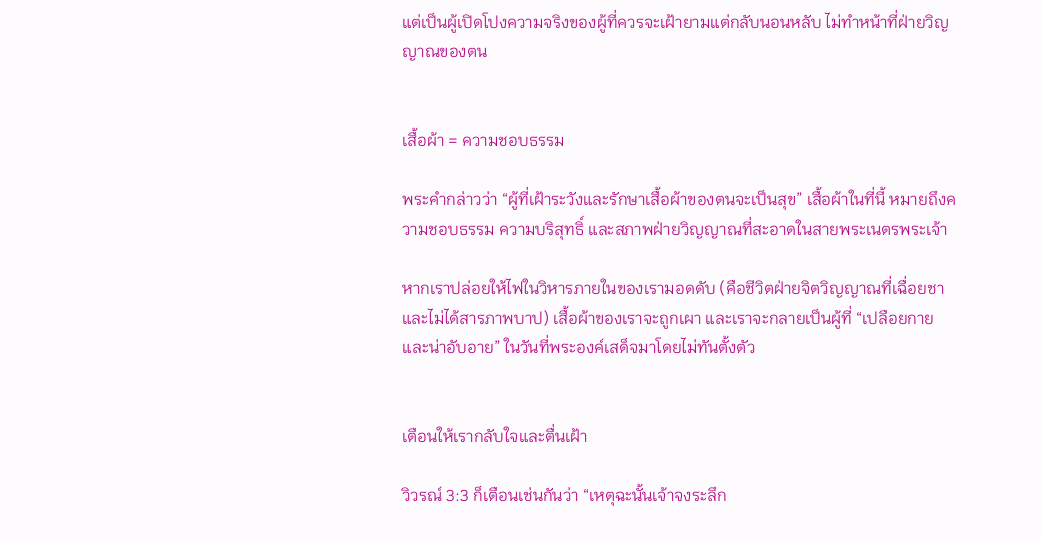แต่เป็นผู้เปิดโปงความจริงของผู้ที่ควรจะเฝ้ายามแต่กลับนอนหลับ ไม่ทำหน้าที่ฝ่ายวิญญาณของตน


เสื้อผ้า = ความชอบธรรม

พระคำกล่าวว่า “ผู้ที่เฝ้าระวังและรักษาเสื้อผ้าของตนจะเป็นสุข” เสื้อผ้าในที่นี้ หมายถึงความชอบธรรม ความบริสุทธิ์ และสภาพฝ่ายวิญญาณที่สะอาดในสายพระเนตรพระเจ้า

หากเราปล่อยให้ไฟในวิหารภายในของเรามอดดับ (คือชีวิตฝ่ายจิตวิญญาณที่เฉื่อยชาและไม่ได้สารภาพบาป) เสื้อผ้าของเราจะถูกเผา และเราจะกลายเป็นผู้ที่ “เปลือยกายและน่าอับอาย” ในวันที่พระองค์เสด็จมาโดยไม่ทันตั้งตัว


เตือนให้เรากลับใจและตื่นเฝ้า

วิวรณ์ 3:3 ก็เตือนเช่นกันว่า “เหตุฉะนั้นเจ้าจงระลึก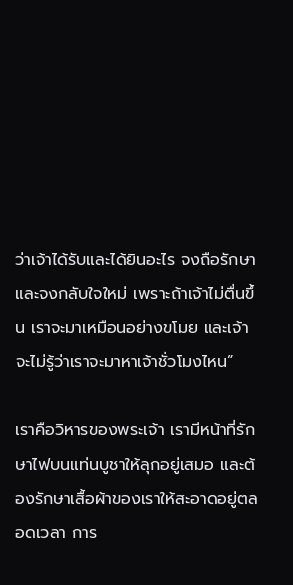ว่าเจ้าได้รับและได้ยินอะไร จงถือรักษาและจงกลับใจใหม่ เพราะถ้าเจ้าไม่ตื่นขึ้น เราจะมาเหมือนอย่างขโมย และเจ้าจะไม่รู้ว่าเราจะมาหาเจ้าชั่วโมงไหน”

เราคือวิหารของพระเจ้า เรามีหน้าที่รักษาไฟบนแท่นบูชาให้ลุกอยู่เสมอ และต้องรักษาเสื้อผ้าของเราให้สะอาดอยู่ตลอดเวลา การ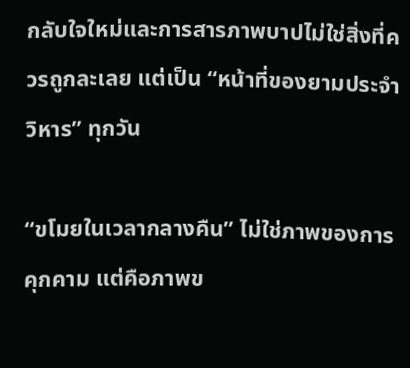กลับใจใหม่และการสารภาพบาปไม่ใช่สิ่งที่ควรถูกละเลย แต่เป็น “หน้าที่ของยามประจำวิหาร” ทุกวัน

“ขโมยในเวลากลางคืน” ไม่ใช่ภาพของการคุกคาม แต่คือภาพข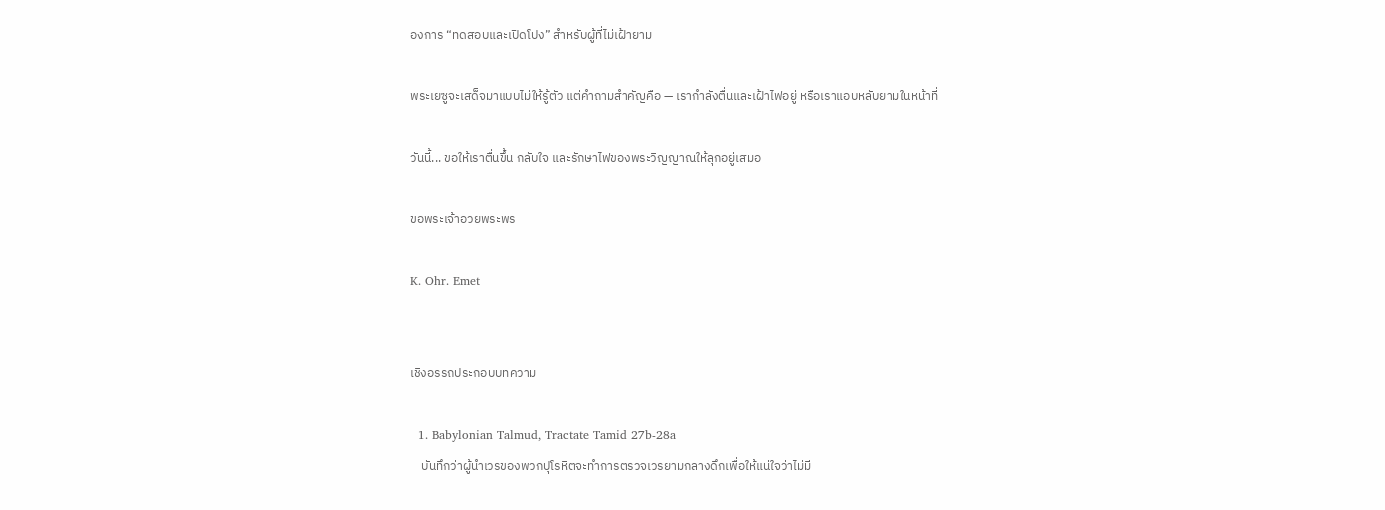องการ “ทดสอบและเปิดโปง” สำหรับผู้ที่ไม่เฝ้ายาม

พระเยซูจะเสด็จมาแบบไม่ให้รู้ตัว แต่คำถามสำคัญคือ — เรากำลังตื่นและเฝ้าไฟอยู่ หรือเราแอบหลับยามในหน้าที่

วันนี้... ขอให้เราตื่นขึ้น กลับใจ และรักษาไฟของพระวิญญาณให้ลุกอยู่เสมอ

ขอพระเจ้าอวยพระพร

K. Ohr. Emet


เชิงอรรถประกอบบทความ

  1. Babylonian Talmud, Tractate Tamid 27b-28a
    บันทึกว่าผู้นำเวรของพวกปุโรหิตจะทำการตรวจเวรยามกลางดึกเพื่อให้แน่ใจว่าไม่มี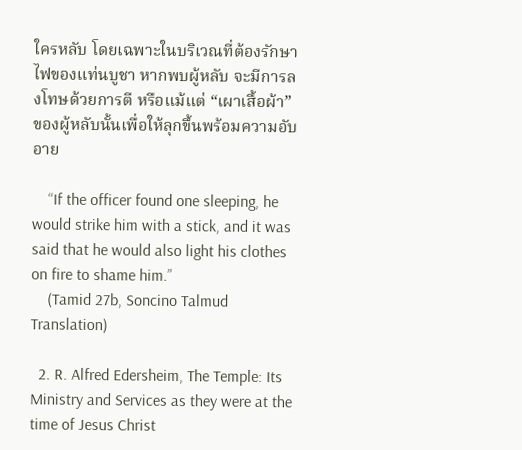ใครหลับ โดยเฉพาะในบริเวณที่ต้องรักษาไฟของแท่นบูชา หากพบผู้หลับ จะมีการลงโทษด้วยการตี หรือแม้แต่ “เผาเสื้อผ้า” ของผู้หลับนั้นเพื่อให้ลุกขึ้นพร้อมความอับอาย

    “If the officer found one sleeping, he would strike him with a stick, and it was said that he would also light his clothes on fire to shame him.”
    (Tamid 27b, Soncino Talmud Translation)

  2. R. Alfred Edersheim, The Temple: Its Ministry and Services as they were at the time of Jesus Christ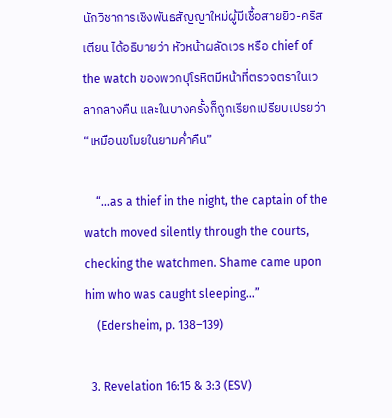นักวิชาการเชิงพันธสัญญาใหม่ผู้มีเชื้อสายยิว-คริสเตียน ได้อธิบายว่า หัวหน้าผลัดเวร หรือ chief of the watch ของพวกปุโรหิตมีหน้าที่ตรวจตราในเวลากลางคืน และในบางครั้งก็ถูกเรียกเปรียบเปรยว่า “เหมือนขโมยในยามค่ำคืน”

    “...as a thief in the night, the captain of the watch moved silently through the courts, checking the watchmen. Shame came upon him who was caught sleeping...”
    (Edersheim, p. 138–139)

  3. Revelation 16:15 & 3:3 (ESV)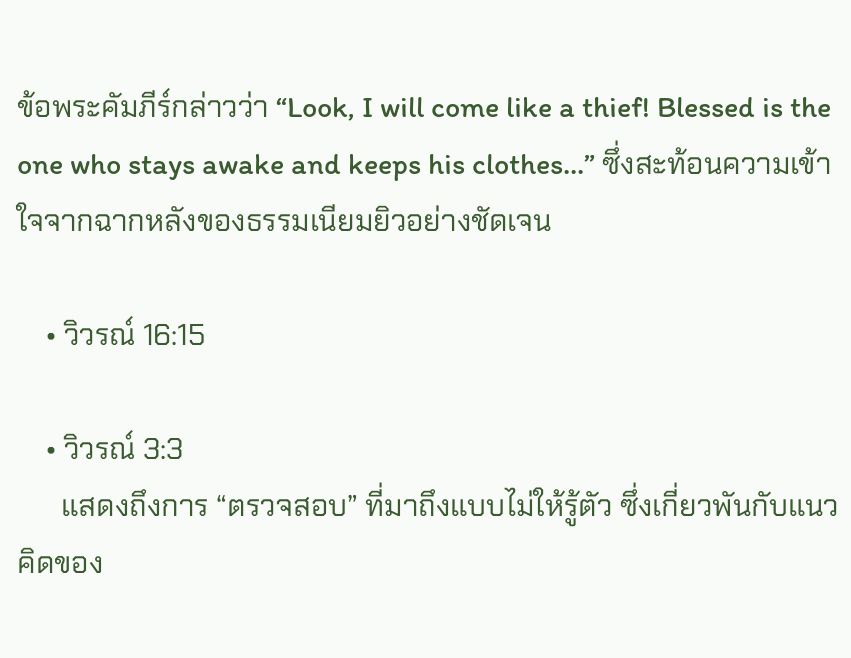ข้อพระคัมภีร์กล่าวว่า “Look, I will come like a thief! Blessed is the one who stays awake and keeps his clothes...” ซึ่งสะท้อนความเข้าใจจากฉากหลังของธรรมเนียมยิวอย่างชัดเจน

    • วิวรณ์ 16:15

    • วิวรณ์ 3:3
      แสดงถึงการ “ตรวจสอบ” ที่มาถึงแบบไม่ให้รู้ตัว ซึ่งเกี่ยวพันกับแนวคิดของ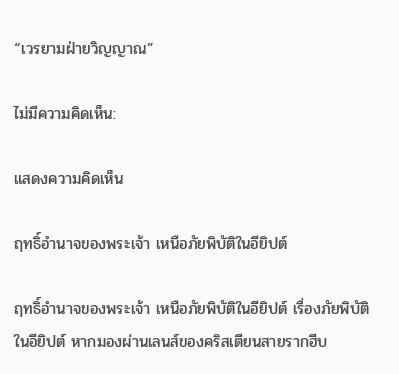“เวรยามฝ่ายวิญญาณ”

ไม่มีความคิดเห็น:

แสดงความคิดเห็น

ฤทธิ์อำนาจของพระเจ้า เหนือภัยพิบัติในอียิปต์

ฤทธิ์อำนาจของพระเจ้า เหนือภัยพิบัติในอียิปต์ เรื่องภัยพิบัติในอียิปต์ หากมองผ่านเลนส์ของคริสเตียนสายรากฮีบ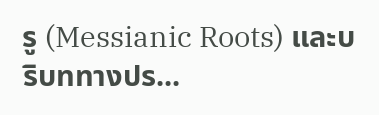รู (Messianic Roots) และบริบททางปร...